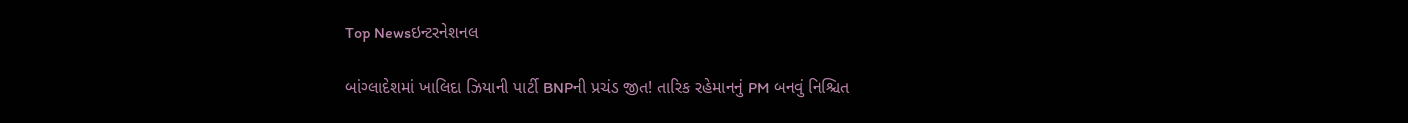Top Newsઇન્ટરનેશનલ

બાંગ્લાદેશમાં ખાલિદા ઝિયાની પાર્ટી BNPની પ્રચંડ જીત! તારિક રહેમાનનું PM બનવું નિશ્ચિત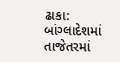ઢાકા: બાંગ્લાદેશમાં તાજેતરમાં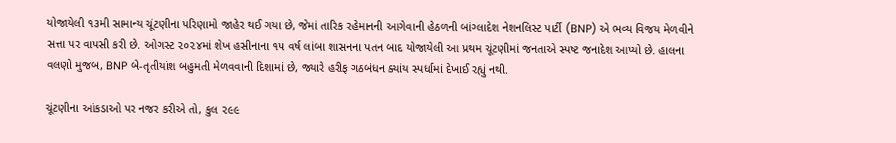યોજાયેલી ૧૩મી સામાન્ય ચૂંટણીના પરિણામો જાહેર થઈ ગયા છે, જેમાં તારિક રહેમાનની આગેવાની હેઠળની બાંગ્લાદેશ નેશનલિસ્ટ પાર્ટી (BNP) એ ભવ્ય વિજય મેળવીને સત્તા પર વાપસી કરી છે. ઓગસ્ટ ૨૦૨૪માં શેખ હસીનાના ૧૫ વર્ષ લાંબા શાસનના પતન બાદ યોજાયેલી આ પ્રથમ ચૂંટણીમાં જનતાએ સ્પષ્ટ જનાદેશ આપ્યો છે. હાલના વલણો મુજબ, BNP બે-તૃતીયાંશ બહુમતી મેળવવાની દિશામાં છે, જ્યારે હરીફ ગઠબંધન ક્યાંય સ્પર્ધામાં દેખાઈ રહ્યું નથી.

ચૂંટણીના આંકડાઓ પર નજર કરીએ તો, કુલ ૨૯૯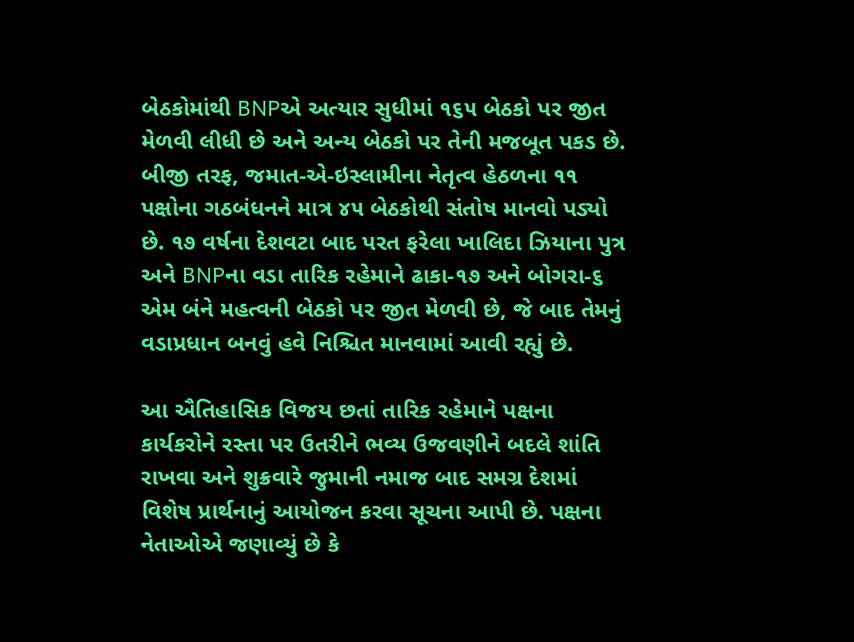બેઠકોમાંથી BNPએ અત્યાર સુધીમાં ૧૬૫ બેઠકો પર જીત મેળવી લીધી છે અને અન્ય બેઠકો પર તેની મજબૂત પકડ છે. બીજી તરફ, જમાત-એ-ઇસ્લામીના નેતૃત્વ હેઠળના ૧૧ પક્ષોના ગઠબંધનને માત્ર ૪૫ બેઠકોથી સંતોષ માનવો પડ્યો છે. ૧૭ વર્ષના દેશવટા બાદ પરત ફરેલા ખાલિદા ઝિયાના પુત્ર અને BNPના વડા તારિક રહેમાને ઢાકા-૧૭ અને બોગરા-૬ એમ બંને મહત્વની બેઠકો પર જીત મેળવી છે, જે બાદ તેમનું વડાપ્રધાન બનવું હવે નિશ્ચિત માનવામાં આવી રહ્યું છે.

આ ઐતિહાસિક વિજય છતાં તારિક રહેમાને પક્ષના કાર્યકરોને રસ્તા પર ઉતરીને ભવ્ય ઉજવણીને બદલે શાંતિ રાખવા અને શુક્રવારે જુમાની નમાજ બાદ સમગ્ર દેશમાં વિશેષ પ્રાર્થનાનું આયોજન કરવા સૂચના આપી છે. પક્ષના નેતાઓએ જણાવ્યું છે કે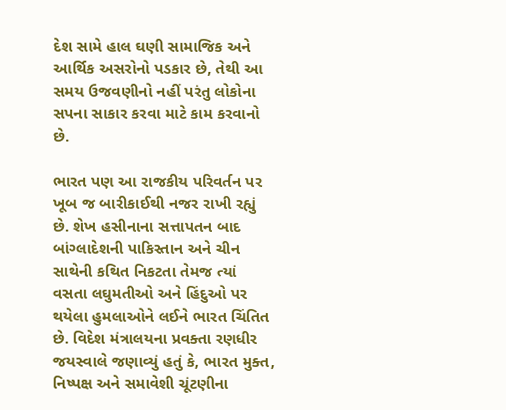દેશ સામે હાલ ઘણી સામાજિક અને આર્થિક અસરોનો પડકાર છે, તેથી આ સમય ઉજવણીનો નહીં પરંતુ લોકોના સપના સાકાર કરવા માટે કામ કરવાનો છે.

ભારત પણ આ રાજકીય પરિવર્તન પર ખૂબ જ બારીકાઈથી નજર રાખી રહ્યું છે. શેખ હસીનાના સત્તાપતન બાદ બાંગ્લાદેશની પાકિસ્તાન અને ચીન સાથેની કથિત નિકટતા તેમજ ત્યાં વસતા લઘુમતીઓ અને હિંદુઓ પર થયેલા હુમલાઓને લઈને ભારત ચિંતિત છે. વિદેશ મંત્રાલયના પ્રવક્તા રણધીર જયસ્વાલે જણાવ્યું હતું કે, ભારત મુક્ત, નિષ્પક્ષ અને સમાવેશી ચૂંટણીના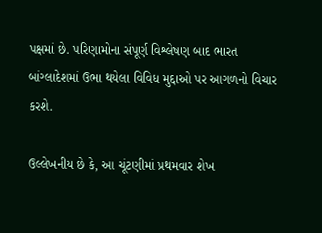પક્ષમાં છે. પરિણામોના સંપૂર્ણ વિશ્લેષણ બાદ ભારત બાંગ્લાદેશમાં ઉભા થયેલા વિવિધ મુદ્દાઓ પર આગળનો વિચાર કરશે.

ઉલ્લેખનીય છે કે, આ ચૂંટણીમાં પ્રથમવાર શેખ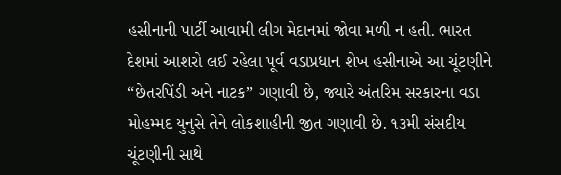હસીનાની પાર્ટી આવામી લીગ મેદાનમાં જોવા મળી ન હતી. ભારત દેશમાં આશરો લઈ રહેલા પૂર્વ વડાપ્રધાન શેખ હસીનાએ આ ચૂંટણીને “છેતરપિંડી અને નાટક” ગણાવી છે, જ્યારે અંતરિમ સરકારના વડા મોહમ્મદ યુનુસે તેને લોકશાહીની જીત ગણાવી છે. ૧૩મી સંસદીય ચૂંટણીની સાથે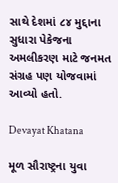સાથે દેશમાં ૮૪ મુદ્દાના સુધારા પેકેજના અમલીકરણ માટે જનમત સંગ્રહ પણ યોજવામાં આવ્યો હતો.

Devayat Khatana

મૂળ સૌરાષ્ટ્રના યુવા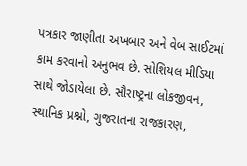પત્રકાર જાણીતા અખબાર અને વેબ સાઈટમાં કામ કરવાનો અનુભવ છે. સોશિયલ મીડિયા સાથે જોડાયેલા છે. સૌરાષ્ટ્રના લોકજીવન, સ્થાનિક પ્રશ્નો, ગુજરાતના રાજકારણ,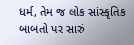ધર્મ, તેમ જ લોક સાંસ્કૃતિક બાબતો પર સારું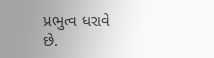પ્રભુત્વ ધરાવે છે.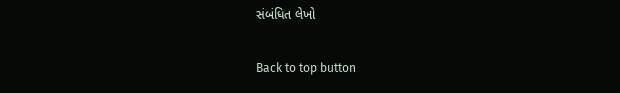સંબંધિત લેખો

Back to top button